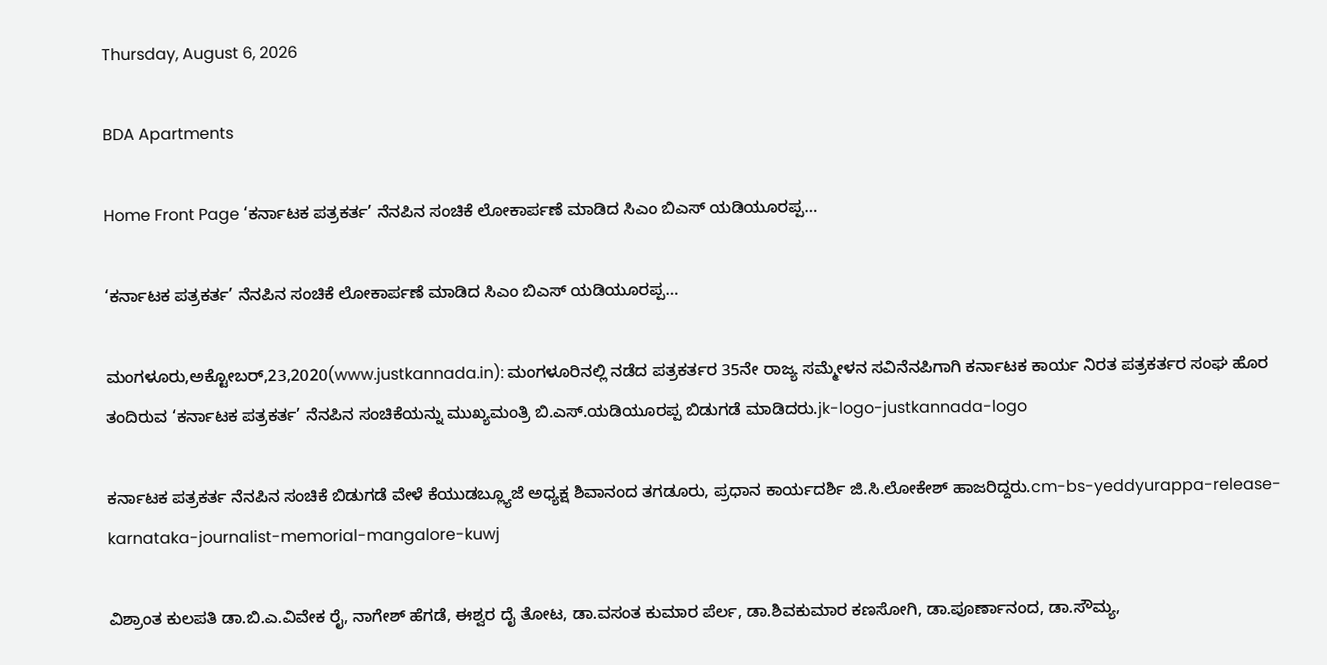Thursday, August 6, 2026

BDA Apartments

Home Front Page ‘ಕರ್ನಾಟಕ ಪತ್ರಕರ್ತ’ ನೆನಪಿನ ಸಂಚಿಕೆ ಲೋಕಾರ್ಪಣೆ ಮಾಡಿದ ಸಿಎಂ ಬಿಎಸ್ ಯಡಿಯೂರಪ್ಪ…

‘ಕರ್ನಾಟಕ ಪತ್ರಕರ್ತ’ ನೆನಪಿನ ಸಂಚಿಕೆ ಲೋಕಾರ್ಪಣೆ ಮಾಡಿದ ಸಿಎಂ ಬಿಎಸ್ ಯಡಿಯೂರಪ್ಪ…

ಮಂಗಳೂರು,ಅಕ್ಟೋಬರ್,23,2020(www.justkannada.in): ಮಂಗಳೂರಿನಲ್ಲಿ ನಡೆದ ಪತ್ರಕರ್ತರ 35ನೇ ರಾಜ್ಯ ಸಮ್ಮೇಳನ ಸವಿನೆನಪಿಗಾಗಿ ಕರ್ನಾಟಕ ಕಾರ್ಯ ನಿರತ ಪತ್ರಕರ್ತರ ಸಂಘ ಹೊರ ತಂದಿರುವ ‘ಕರ್ನಾಟಕ ಪತ್ರಕರ್ತ’ ನೆನಪಿನ ಸಂಚಿಕೆಯನ್ನು ಮುಖ್ಯಮಂತ್ರಿ ಬಿ.ಎಸ್.ಯಡಿಯೂರಪ್ಪ ಬಿಡುಗಡೆ ಮಾಡಿದರು.jk-logo-justkannada-logo

ಕರ್ನಾಟಕ ಪತ್ರಕರ್ತ ನೆನಪಿನ ಸಂಚಿಕೆ ಬಿಡುಗಡೆ ವೇಳೆ ಕೆಯುಡಬ್ಲ್ಯೂಜೆ ಅಧ್ಯಕ್ಷ ಶಿವಾನಂದ ತಗಡೂರು, ಪ್ರಧಾನ ಕಾರ್ಯದರ್ಶಿ ಜಿ.ಸಿ.ಲೋಕೇಶ್ ಹಾಜರಿದ್ದರು.cm-bs-yeddyurappa-release-karnataka-journalist-memorial-mangalore-kuwj

ವಿಶ್ರಾಂತ ಕುಲಪತಿ ಡಾ.ಬಿ.ಎ.ವಿವೇಕ ರೈ, ನಾಗೇಶ್ ಹೆಗಡೆ, ಈಶ್ವರ ದೈ ತೋಟ, ಡಾ.ವಸಂತ ಕುಮಾರ ಪೆರ್ಲ, ಡಾ.ಶಿವಕುಮಾರ ಕಣಸೋಗಿ, ಡಾ.ಪೂರ್ಣಾನಂದ, ಡಾ.ಸೌಮ್ಯ,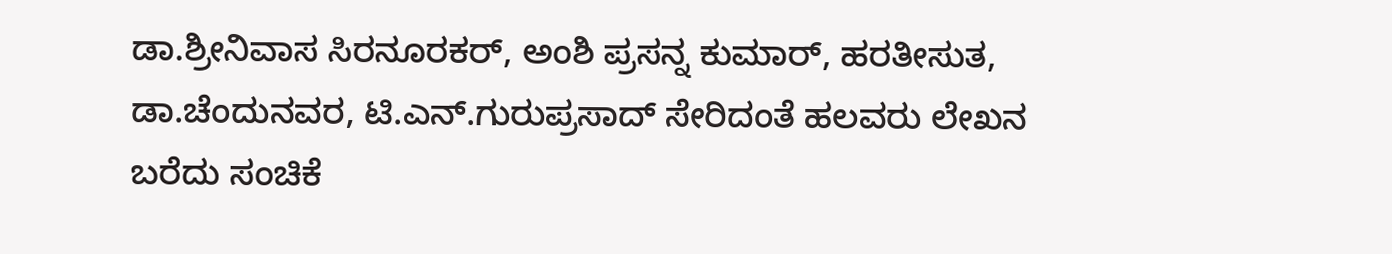ಡಾ.ಶ್ರೀನಿವಾಸ ಸಿರನೂರಕರ್, ಅಂಶಿ ಪ್ರಸನ್ನ ಕುಮಾರ್, ಹರತೀಸುತ, ಡಾ.ಚೆಂದುನವರ, ಟಿ.ಎನ್.ಗುರುಪ್ರಸಾದ್ ಸೇರಿದಂತೆ ಹಲವರು ಲೇಖನ ಬರೆದು ಸಂಚಿಕೆ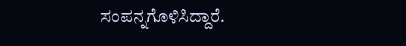ಸಂಪನ್ನಗೊಳಿಸಿದ್ದಾರೆ.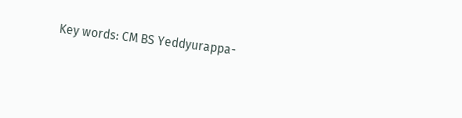Key words: CM BS Yeddyurappa-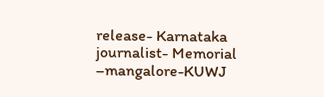release- Karnataka journalist- Memorial –mangalore-KUWJ